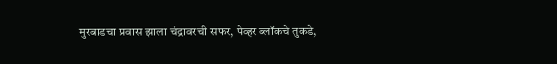मुरबाडचा प्रवास झाला चंद्रावरची सफर, पेव्हर ब्लॉकचे तुकडे,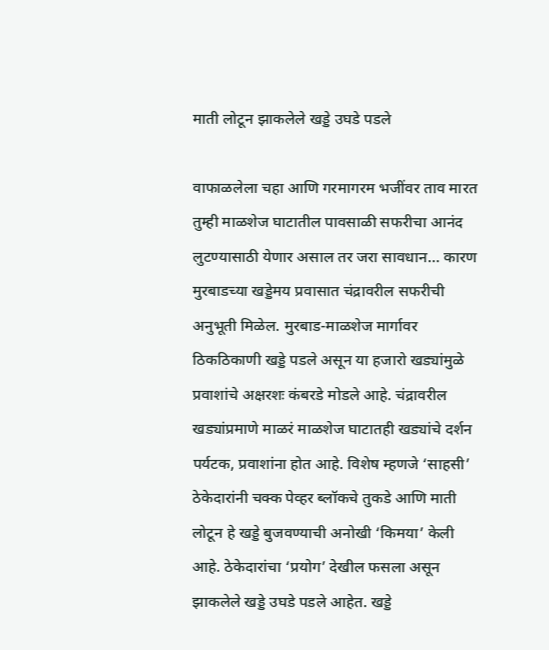माती लोटून झाकलेले खड्डे उघडे पडले

वाफाळलेला चहा आणि गरमागरम भजींवर ताव मारत तुम्ही माळशेज घाटातील पावसाळी सफरीचा आनंद लुटण्यासाठी येणार असाल तर जरा सावधान… कारण मुरबाडच्या खड्डेमय प्रवासात चंद्रावरील सफरीची अनुभूती मिळेल. मुरबाड-माळशेज मार्गावर ठिकठिकाणी खड्डे पडले असून या हजारो खड्यांमुळे प्रवाशांचे अक्षरशः कंबरडे मोडले आहे. चंद्रावरील खड्यांप्रमाणे माळरं माळशेज घाटातही खड्यांचे दर्शन पर्यटक, प्रवाशांना होत आहे. विशेष म्हणजे ‘साहसी’ ठेकेदारांनी चक्क पेव्हर ब्लॉकचे तुकडे आणि माती लोटून हे खड्डे बुजवण्याची अनोखी ‘किमया’ केली आहे. ठेकेदारांचा ‘प्रयोग’ देखील फसला असून झाकलेले खड्डे उघडे पडले आहेत. खड्डे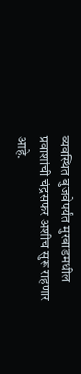व्यवस्थित बुजवेपर्यंत मुरबाडमधील प्रवाशांची चंद्रसफर अशीच सुरू राहणार आहे.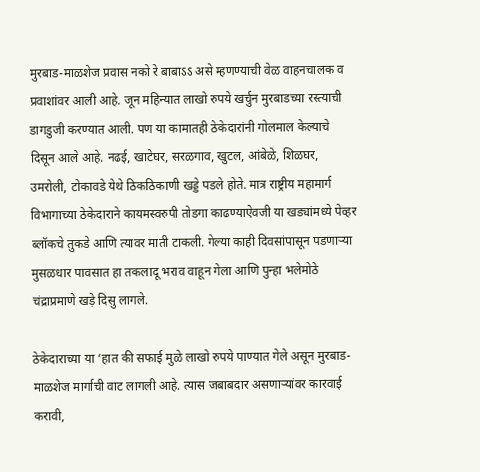मुरबाड-माळशेज प्रवास नको रे बाबाऽऽ असे म्हणण्याची वेळ वाहनचालक व प्रवाशांवर आली आहे. जून महिन्यात लाखो रुपये खर्चुन मुरबाडच्या रस्त्याची डागडुजी करण्यात आली. पण या कामातही ठेकेदारांनी गोलमाल केल्याचे दिसून आले आहे. नढई, खाटेघर, सरळगाव, खुटल, आंबेळे, शिळघर, उमरोली, टोकावडे येथे ठिकठिकाणी खड्डे पडले होते. मात्र राष्ट्रीय महामार्ग विभागाच्या ठेकेदाराने कायमस्वरुपी तोडगा काढण्याऐवजी या खड्यांमध्ये पेव्हर ब्लॉकचे तुकडे आणि त्यावर माती टाकली. गेल्या काही दिवसांपासून पडणाऱ्या मुसळधार पावसात हा तकलादू भराव वाहून गेला आणि पुन्हा भलेमोठे चंद्राप्रमाणे खड़े दिसु लागले.

ठेकेदाराच्या या ‘हात की सफाई मुळे लाखो रुपये पाण्यात गेले असून मुरबाड-माळशेज मार्गाची वाट लागली आहे. त्यास जबाबदार असणाऱ्यांवर कारवाई करावी,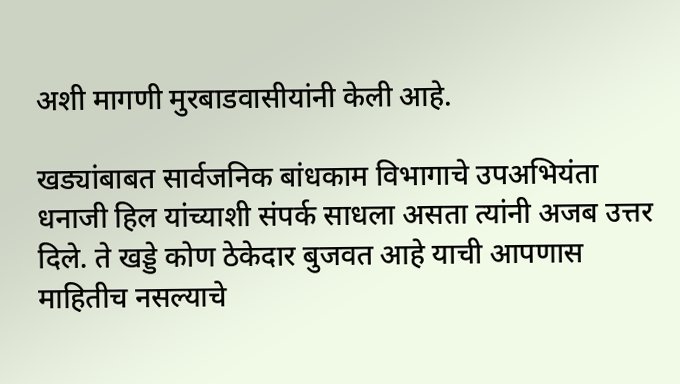अशी मागणी मुरबाडवासीयांनी केली आहे.

खड्यांबाबत सार्वजनिक बांधकाम विभागाचे उपअभियंता धनाजी हिल यांच्याशी संपर्क साधला असता त्यांनी अजब उत्तर दिले. ते खड्डे कोण ठेकेदार बुजवत आहे याची आपणास माहितीच नसल्याचे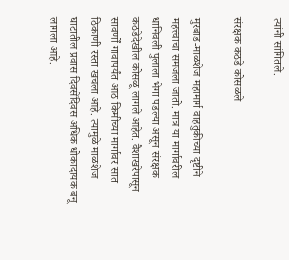त्यांनी सांगितले.

संरक्षक कठडे कोसळले

मुरबाड-माळशेज महामार्ग वाहतुकीच्या दृष्टीने महत्त्वाचा समजला जातो. मात्र या मार्गावरील धानिवली पुलाला भेगा पडल्या असून संरक्षक कठडेदेखील कोसळू लागले आहेत. वैशाखरेपासून सावर्णों गावापर्यंत आठ किमीच्या मार्गावर सात ठिकाणी रस्ता खचला आहे. त्यामुळे माळशेज घाटातील प्रवास दिवसेंदिवस अधिक धोकादायक बनू लागला आहे.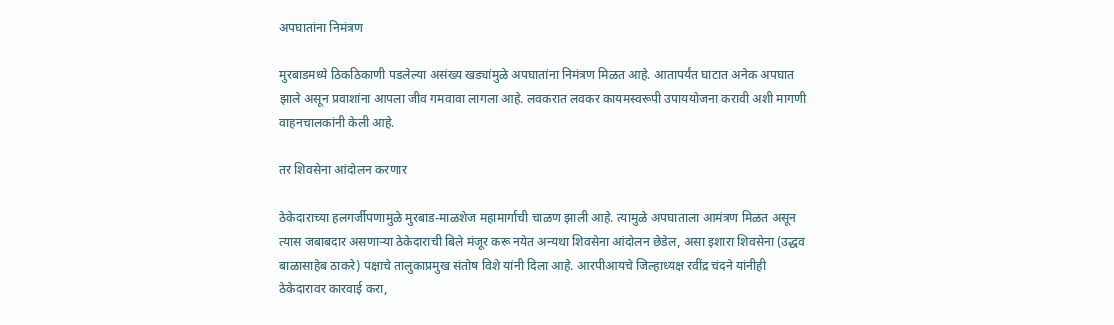अपघातांना निमंत्रण

मुरबाडमध्ये ठिकठिकाणी पडलेल्या असंख्य खड्यांमुळे अपघातांना निमंत्रण मिळत आहे. आतापर्यंत घाटात अनेक अपघात झाले असून प्रवाशांना आपला जीव गमवावा लागला आहे. लवकरात लवकर कायमस्वरूपी उपाययोजना करावी अशी मागणी वाहनचालकांनी केली आहे.

तर शिवसेना आंदोलन करणार

ठेकेदाराच्या हलगर्जीपणामुळे मुरबाड-माळशेज महामार्गाची चाळण झाली आहे. त्यामुळे अपघाताला आमंत्रण मिळत असून त्यास जबाबदार असणाऱ्या ठेकेदाराची बिले मंजूर करू नयेत अन्यथा शिवसेना आंदोलन छेडेल, असा इशारा शिवसेना (उद्धव बाळासाहेब ठाकरे) पक्षाचे तालुकाप्रमुख संतोष विशे यांनी दिला आहे. आरपीआयचे जिल्हाध्यक्ष रवींद्र चंदने यांनीही ठेकेदारावर कारवाई करा,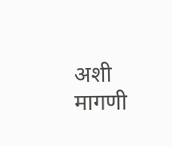अशी मागणी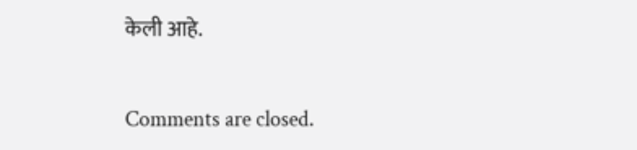केली आहे.

Comments are closed.